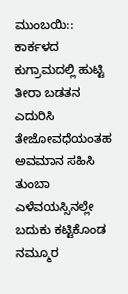ಮುಂಬಯಿ:: ಕಾರ್ಕಳದ ಕುಗ್ರಾಮದಲ್ಲಿ ಹುಟ್ಟಿ ತೀರಾ ಬಡತನ ಎದುರಿಸಿ ತೇಜೋವಧೆಯಂತಹ ಅವಮಾನ ಸಹಿಸಿ ತುಂಬಾ ಎಳೆವಯಸ್ಸಿನಲ್ಲೇ ಬದುಕು ಕಟ್ಟಿಕೊಂಡ ನಮ್ಮೂರ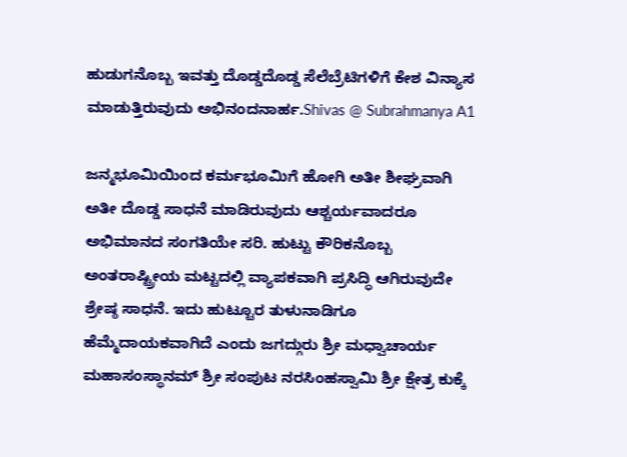ಹುಡುಗನೊಬ್ಬ ಇವತ್ತು ದೊಡ್ಡದೊಡ್ಡ ಸೆಲೆಬ್ರೆಟಿಗಳಿಗೆ ಕೇಶ ವಿನ್ಯಾಸ ಮಾಡುತ್ತಿರುವುದು ಅಭಿನಂದನಾರ್ಹ.Shivas @ Subrahmanya A1

ಜನ್ಮಭೂಮಿಯಿಂದ ಕರ್ಮಭೂಮಿಗೆ ಹೋಗಿ ಅತೀ ಶೀಘ್ರವಾಗಿ ಅತೀ ದೊಡ್ಡ ಸಾಧನೆ ಮಾಡಿರುವುದು ಆಶ್ಚರ್ಯವಾದರೂ ಅಭಿಮಾನದ ಸಂಗತಿಯೇ ಸರಿ. ಹುಟ್ಟು ಕೌರಿಕನೊಬ್ಬ ಅಂತರಾಷ್ಟ್ರೀಯ ಮಟ್ಟದಲ್ಲಿ ವ್ಯಾಪಕವಾಗಿ ಪ್ರಸಿದ್ಧಿ ಆಗಿರುವುದೇ ಶ್ರೇಷ್ಠ ಸಾಧನೆ. ಇದು ಹುಟ್ಟೂರ ತುಳುನಾಡಿಗೂ ಹೆಮ್ಮೆದಾಯಕವಾಗಿದೆ ಎಂದು ಜಗದ್ಗುರು ಶ್ರೀ ಮಧ್ವಾಚಾರ್ಯ ಮಹಾಸಂಸ್ಥಾನಮ್ ಶ್ರೀ ಸಂಪುಟ ನರಸಿಂಹಸ್ವಾಮಿ ಶ್ರೀ ಕ್ಷೇತ್ರ ಕುಕ್ಕೆ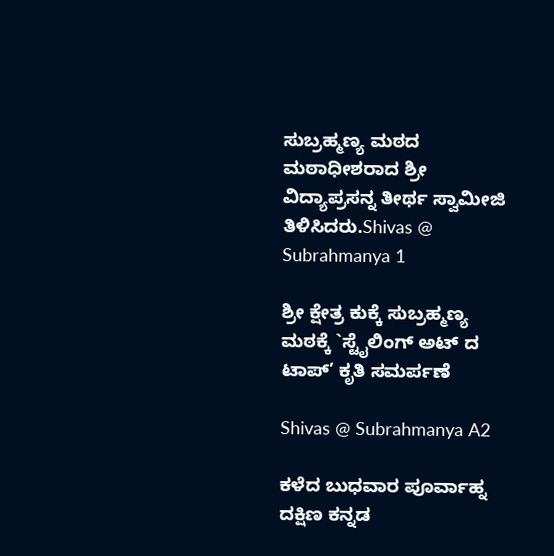ಸುಬ್ರಹ್ಮಣ್ಯ ಮಠದ ಮಠಾಧೀಶರಾದ ಶ್ರೀ ವಿದ್ಯಾಪ್ರಸನ್ನ ತೀರ್ಥ ಸ್ವಾಮೀಜಿ ತಿಳಿಸಿದರು.Shivas @ Subrahmanya 1

ಶ್ರೀ ಕ್ಷೇತ್ರ ಕುಕ್ಕೆ ಸುಬ್ರಹ್ಮಣ್ಯ ಮಠಕ್ಕೆ `ಸ್ಟೈಲಿಂಗ್ ಅಟ್ ದ ಟಾಪ್’ ಕೃತಿ ಸಮರ್ಪಣೆ

Shivas @ Subrahmanya A2

ಕಳೆದ ಬುಧವಾರ ಪೂರ್ವಾಹ್ನ ದಕ್ಷಿಣ ಕನ್ನಡ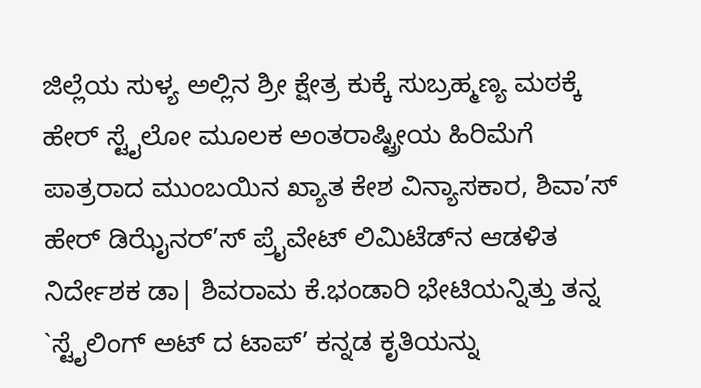ಜಿಲ್ಲೆಯ ಸುಳ್ಯ ಅಲ್ಲಿನ ಶ್ರೀ ಕ್ಷೇತ್ರ ಕುಕ್ಕೆ ಸುಬ್ರಹ್ಮಣ್ಯ ಮಠಕ್ಕೆ ಹೇರ್ ಸ್ಟೈಲೋ ಮೂಲಕ ಅಂತರಾಷ್ಟ್ರೀಯ ಹಿರಿಮೆಗೆ ಪಾತ್ರರಾದ ಮುಂಬಯಿನ ಖ್ಯಾತ ಕೇಶ ವಿನ್ಯಾಸಕಾರ, ಶಿವಾ’ಸ್ ಹೇರ್ ಡಿಝೈನರ್’ಸ್ ಪ್ರೈವೇಟ್ ಲಿಮಿಟೆಡ್‍ನ ಆಡಳಿತ ನಿರ್ದೇಶಕ ಡಾ| ಶಿವರಾಮ ಕೆ.ಭಂಡಾರಿ ಭೇಟಿಯನ್ನಿತ್ತು ತನ್ನ `ಸ್ಟೈಲಿಂಗ್ ಅಟ್ ದ ಟಾಪ್’ ಕನ್ನಡ ಕೃತಿಯನ್ನು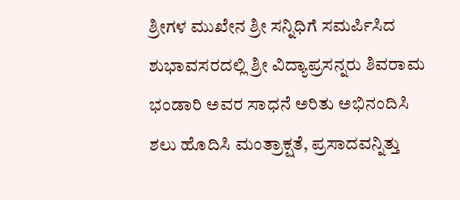ಶ್ರೀಗಳ ಮುಖೇನ ಶ್ರೀ ಸನ್ನಿಧಿಗೆ ಸಮರ್ಪಿಸಿದ ಶುಭಾವಸರದಲ್ಲಿ ಶ್ರೀ ವಿದ್ಯಾಪ್ರಸನ್ನರು ಶಿವರಾಮ ಭಂಡಾರಿ ಅವರ ಸಾಧನೆ ಅರಿತು ಅಭಿನಂದಿಸಿ ಶಲು ಹೊದಿಸಿ ಮಂತ್ರಾಕ್ಷತೆ, ಪ್ರಸಾದವನ್ನಿತ್ತು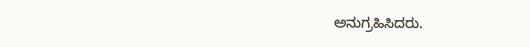ಅನುಗ್ರಹಿಸಿದರು.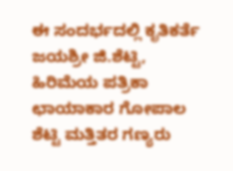ಈ ಸಂದರ್ಭದಲ್ಲಿ ಕೃತಿಕರ್ತೆ ಜಯಶ್ರೀ ಜಿ.ಶೆಟ್ಟಿ, ಹಿರಿಮೆಯ ಪತ್ರಿಕಾ ಛಾಯಾಕಾರ ಗೋಪಾಲ ಶೆಟ್ಟಿ ಮತ್ತಿತರ ಗಣ್ಯರು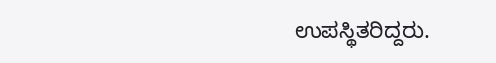ಉಪಸ್ಥಿತರಿದ್ದರು.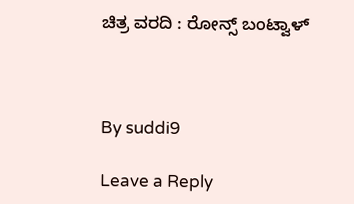ಚಿತ್ರ ವರದಿ : ರೋನ್ಸ್ ಬಂಟ್ವಾಳ್



By suddi9

Leave a Reply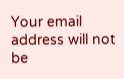Your email address will not be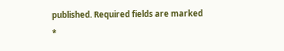published. Required fields are marked *